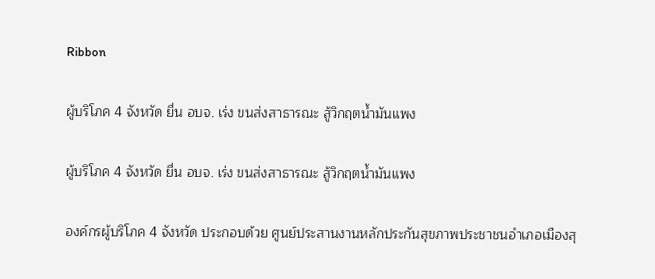Ribbon

ผู้บริโภค 4 จังหวัด ยื่น อบจ. เร่ง ขนส่งสาธารณะ สู้วิกฤตน้ำมันแพง

ผู้บริโภค 4 จังหวัด ยื่น อบจ. เร่ง ขนส่งสาธารณะ สู้วิกฤตน้ำมันแพง

องค์กรผู้บริโภค 4 จังหวัด ประกอบด้วย ศูนย์ประสานงานหลักประกันสุขภาพประชาชนอำเภอเมืองสุ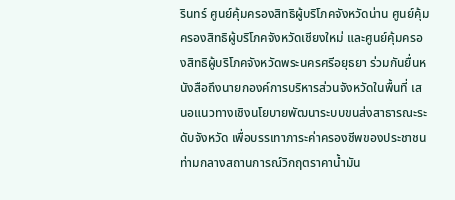รินทร์ ศูนย์คุ้มครองสิทธิผู้บริโภคจังหวัดน่าน ศูนย์คุ้มครองสิทธิผู้บริโภคจังหวัดเชียงใหม่ และศูนย์คุ้มครองสิทธิผู้บริโภคจังหวัดพระนครศรีอยุธยา ร่วมกันยื่นหนังสือถึงนายกองค์การบริหารส่วนจังหวัดในพื้นที่ เสนอแนวทางเชิงนโยบายพัฒนาระบบขนส่งสาธารณะระดับจังหวัด เพื่อบรรเทาภาระค่าครองชีพของประชาชน ท่ามกลางสถานการณ์วิกฤตราคาน้ำมัน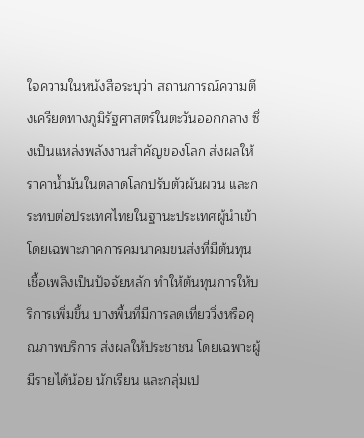ใจความในหนังสือระบุว่า สถานการณ์ความตึงเครียดทางภูมิรัฐศาสตร์ในตะวันออกกลาง ซึ่งเป็นแหล่งพลังงานสำคัญของโลก ส่งผลให้ราคาน้ำมันในตลาดโลกปรับตัวผันผวน และกระทบต่อประเทศไทยในฐานะประเทศผู้นำเข้า โดยเฉพาะภาคการคมนาคมขนส่งที่มีต้นทุนเชื้อเพลิงเป็นปัจจัยหลัก ทำให้ต้นทุนการให้บริการเพิ่มขึ้น บางพื้นที่มีการลดเที่ยววิ่งหรือคุณภาพบริการ ส่งผลให้ประชาชน โดยเฉพาะผู้มีรายได้น้อย นักเรียน และกลุ่มเป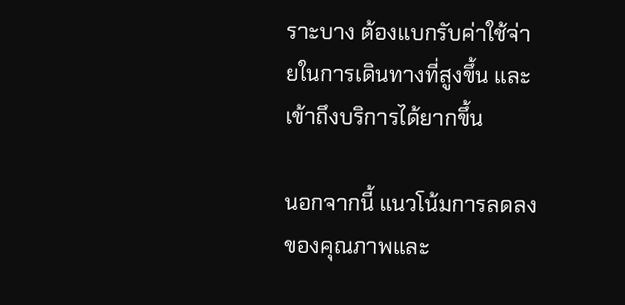ราะบาง ต้องแบกรับค่าใช้จ่ายในการเดินทางที่สูงขึ้น และเข้าถึงบริการได้ยากขึ้น

นอกจากนี้ แนวโน้มการลดลงของคุณภาพและ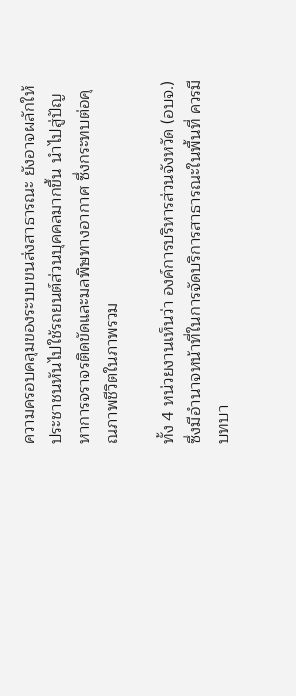ความครอบคลุมของระบบขนส่งสาธารณะ ยังอาจผลักให้ประชาชนหันไปใช้รถยนต์ส่วนบุคคลมากขึ้น นำไปสู่ปัญหาการจราจรติดขัดและมลพิษทางอากาศ ซึ่งกระทบต่อคุณภาพชีวิตในภาพรวม

ทั้ง 4 หน่วยงานเห็นว่า องค์การบริหารส่วนจังหวัด (อบจ.) ซึ่งมีอำนาจหน้าที่ในการจัดบริการสาธารณะในพื้นที่ ควรมีบทบา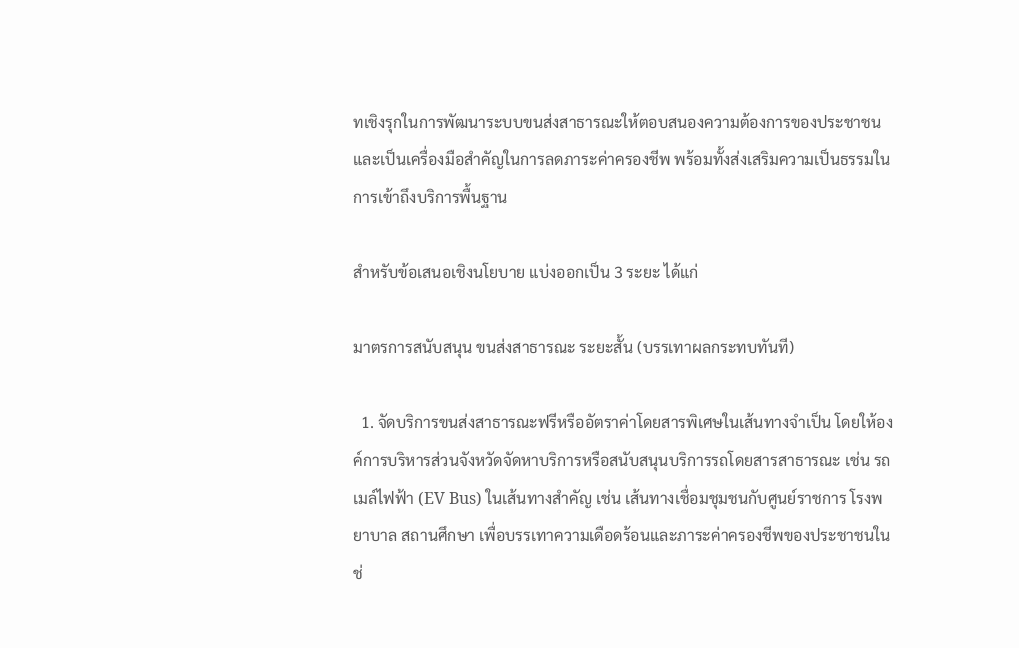ทเชิงรุกในการพัฒนาระบบขนส่งสาธารณะให้ตอบสนองความต้องการของประชาชน และเป็นเครื่องมือสำคัญในการลดภาระค่าครองชีพ พร้อมทั้งส่งเสริมความเป็นธรรมในการเข้าถึงบริการพื้นฐาน

สำหรับข้อเสนอเชิงนโยบาย แบ่งออกเป็น 3 ระยะ ได้แก่

มาตรการสนับสนุน ขนส่งสาธารณะ ระยะสั้น (บรรเทาผลกระทบทันที)

  1. จัดบริการขนส่งสาธารณะฟรีหรืออัตราค่าโดยสารพิเศษในเส้นทางจำเป็น โดยให้องค์การบริหารส่วนจังหวัดจัดหาบริการหรือสนับสนุนบริการรถโดยสารสาธารณะ เช่น รถเมล์ไฟฟ้า (EV Bus) ในเส้นทางสำคัญ เช่น เส้นทางเชื่อมชุมชนกับศูนย์ราชการ โรงพยาบาล สถานศึกษา เพื่อบรรเทาความเดือดร้อนและภาระค่าครองชีพของประชาชนในช่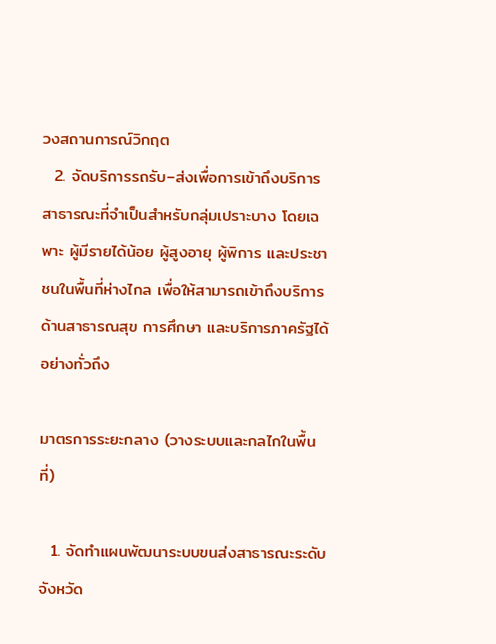วงสถานการณ์วิกฤต
  2. จัดบริการรถรับ–ส่งเพื่อการเข้าถึงบริการสาธารณะที่จำเป็นสำหรับกลุ่มเปราะบาง โดยเฉพาะ ผู้มีรายได้น้อย ผู้สูงอายุ ผู้พิการ และประชาชนในพื้นที่ห่างไกล เพื่อให้สามารถเข้าถึงบริการด้านสาธารณสุข การศึกษา และบริการภาครัฐได้อย่างทั่วถึง

มาตรการระยะกลาง (วางระบบและกลไกในพื้นที่)

  1. จัดทำแผนพัฒนาระบบขนส่งสาธารณะระดับจังหวัด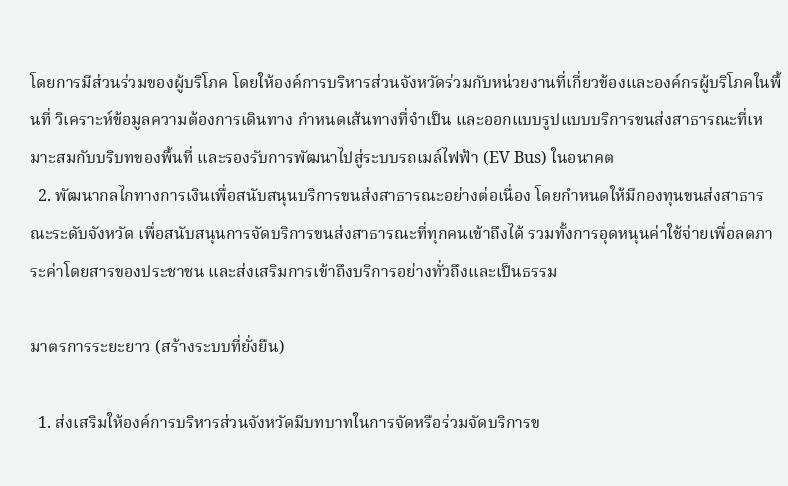โดยการมีส่วนร่วมของผู้บริโภค โดยให้องค์การบริหารส่วนจังหวัดร่วมกับหน่วยงานที่เกี่ยวข้องและองค์กรผู้บริโภคในพื้นที่ วิเคราะห์ข้อมูลความต้องการเดินทาง กำหนดเส้นทางที่จำเป็น และออกแบบรูปแบบบริการขนส่งสาธารณะที่เหมาะสมกับบริบทของพื้นที่ และรองรับการพัฒนาไปสู่ระบบรถเมล์ไฟฟ้า (EV Bus) ในอนาคต
  2. พัฒนากลไกทางการเงินเพื่อสนับสนุนบริการขนส่งสาธารณะอย่างต่อเนื่อง โดยกำหนดให้มีกองทุนขนส่งสาธารณะระดับจังหวัด เพื่อสนับสนุนการจัดบริการขนส่งสาธารณะที่ทุกคนเข้าถึงได้ รวมทั้งการอุดหนุนค่าใช้จ่ายเพื่อลดภาระค่าโดยสารของประชาชน และส่งเสริมการเข้าถึงบริการอย่างทั่วถึงและเป็นธรรม

มาตรการระยะยาว (สร้างระบบที่ยั่งยืน)

  1. ส่งเสริมให้องค์การบริหารส่วนจังหวัดมีบทบาทในการจัดหรือร่วมจัดบริการข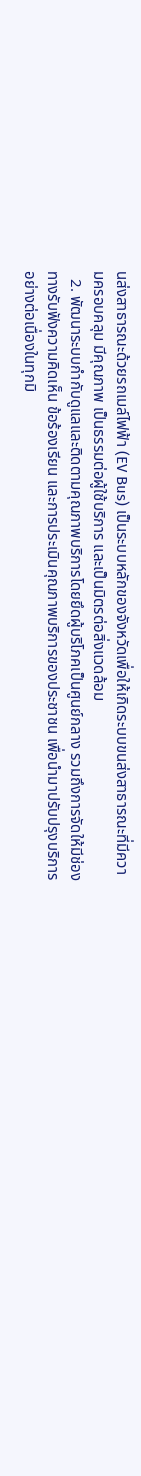นส่งสาธารณะด้วยรถเมล์ไฟฟ้า (EV Bus) เป็นระบบหลักของจังหวัดเพื่อให้เกิดระบบขนส่งสาธารณะที่มีความครอบคลุม มีคุณภาพ เป็นธรรมต่อผู้ใช้บริการ และเป็นมิตรต่อสิ่งแวดล้อม
  2. พัฒนาระบบกำกับดูแลและติดตามคุณภาพบริการโดยยึดผู้บริโภคเป็นศูนย์กลาง รวมถึงการจัดให้มีช่องทางรับฟังความคิดเห็น ข้อร้องเรียน และการประเมินคุณภาพบริการของประชาชน เพื่อนำมาปรับปรุงบริการอย่างต่อเนื่องในทุกมิ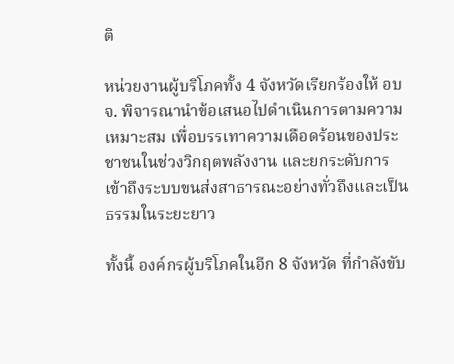ติ

หน่วยงานผู้บริโภคทั้ง 4 จังหวัดเรียกร้องให้ อบจ. พิจารณานำข้อเสนอไปดำเนินการตามความเหมาะสม เพื่อบรรเทาความเดือดร้อนของประชาชนในช่วงวิกฤตพลังงาน และยกระดับการเข้าถึงระบบขนส่งสาธารณะอย่างทั่วถึงและเป็นธรรมในระยะยาว

ทั้งนี้ องค์กรผู้บริโภคในอีก 8 จังหวัด ที่กำลังขับ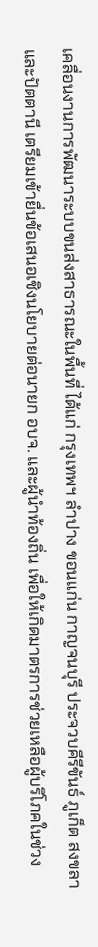เคลื่อนงานการพัฒนาระบบขนส่งสาธารณะในพื้นที่ ได้แก่ กรุงเทพฯ ลำปาง ขอนแก่น กาญจนบุรี ประจวบคีรีขันธ์ ภูเก็ต สงขลา และปัตตานี เตรียมเข้ายื่นข้อเสนอเชิงนโยบายต่อนายก อบจ. และผู้นำท้องถิ่น เพื่อให้เกิดมาตรการช่วยเหลือผู้บริโภคในช่วง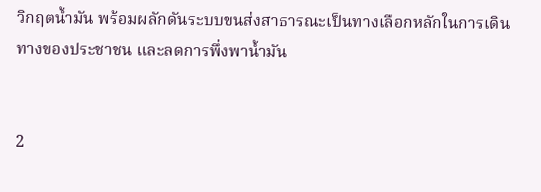วิกฤตน้ำมัน พร้อมผลักดันระบบขนส่งสาธารณะเป็นทางเลือกหลักในการเดินทางของประชาชน และลดการพึ่งพาน้ำมัน


2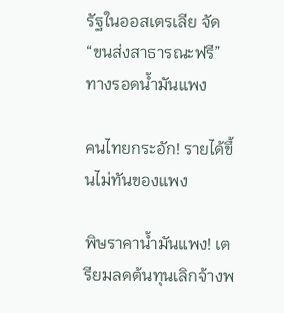รัฐในออสเตรเลีย จัด “ขนส่งสาธารณะฟรี” ทางรอดน้ำมันแพง

คนไทยกระอัก! รายได้ขึ้นไม่ทันของแพง

พิษราคาน้ำมันแพง! เตรียมลดต้นทุนเลิกจ้างพ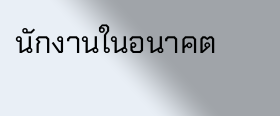นักงานในอนาคต